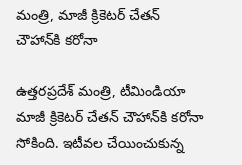మంత్రి, మాజీ క్రికెటర్‌ చేతన్‌ చౌహాన్‌కి కరోనా

ఉత్తరప్రదేశ్‌ మంత్రి, టీమిండియా మాజీ క్రికెటర్ చేతన్ చౌహాన్‌కి కరోనా సోకింది. ఇటీవల చేయించుకున్న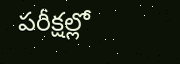పరీక్షల్లో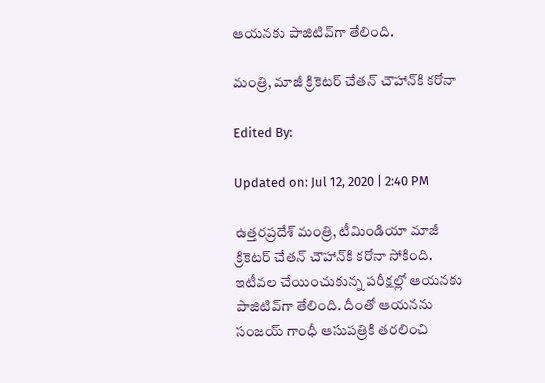ఆయనకు పాజిటివ్‌గా తేలింది.

మంత్రి, మాజీ క్రికెటర్‌ చేతన్‌ చౌహాన్‌కి కరోనా

Edited By:

Updated on: Jul 12, 2020 | 2:40 PM

ఉత్తరప్రదేశ్‌ మంత్రి, టీమిండియా మాజీ క్రికెటర్ చేతన్ చౌహాన్‌కి కరోనా సోకింది. ఇటీవల చేయించుకున్న పరీక్షల్లో ఆయనకు పాజిటివ్‌గా తేలింది. దీంతో ఆయనను సంజయ్‌ గాంధీ ఆసుపత్రికి తరలించి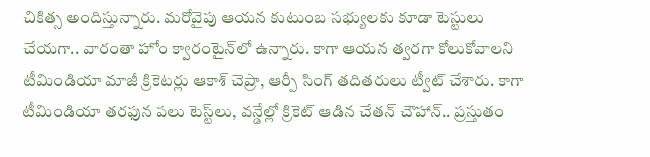చికిత్స అందిస్తున్నారు. మరోవైపు ఆయన కుటుంబ సభ్యులకు కూడా టెస్టులు చేయగా.. వారంతా హోం క్వారంటైన్‌లో ఉన్నారు. కాగా ఆయన త్వరగా కోలుకోవాలని టీమిండియా మాజీ క్రికెటర్లు ఆకాశ్ చెప్రా, ఆర్పీ సింగ్‌ తదితరులు ట్వీట్ చేశారు. కాగా టీమిండియా తరఫున పలు టెస్ట్‌లు, వన్డేల్లో క్రికెట్ ఆడిన చేతన్ చౌహాన్‌.. ప్రస్తుతం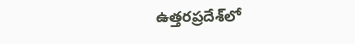ఉత్తరప్రదేశ్‌లో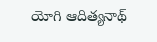యోగి ఆదిత్యనాథ్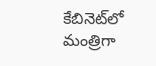కేబినెట్‌లో మంత్రిగా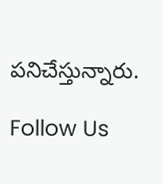పనిచేస్తున్నారు.

Follow Us